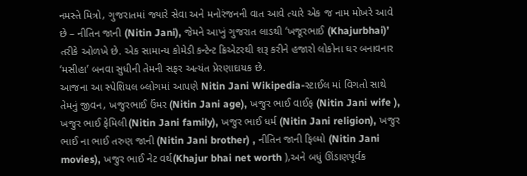નમસ્તે મિત્રો, ગુજરાતમાં જ્યારે સેવા અને મનોરંજનની વાત આવે ત્યારે એક જ નામ મોખરે આવે છે – નીતિન જાની (Nitin Jani), જેમને આખું ગુજરાત લાડથી ‘ખજૂરભાઈ (Khajurbhai)’ તરીકે ઓળખે છે. એક સામાન્ય કોમેડી કન્ટેન્ટ ક્રિએટરથી શરૂ કરીને હજારો લોકોના ઘર બનાવનાર ‘મસીહા’ બનવા સુધીની તેમની સફર અત્યંત પ્રેરણાદાયક છે.
આજના આ સ્પેશિયલ બ્લોગમાં આપણે Nitin Jani Wikipedia-સ્ટાઈલ માં વિગતો સાથે તેમનું જીવન, ખજુરભાઈ ઉંમર (Nitin Jani age), ખજુર ભાઈ વાઈફ (Nitin Jani wife ), ખજુર ભાઈ ફેમિલી(Nitin Jani family), ખજુર ભાઈ ધર્મ (Nitin Jani religion), ખજુર ભાઈ ના ભાઈ તરુણ જાની (Nitin Jani brother) , નીતિન જાની ફિલ્મો (Nitin Jani movies), ખજુર ભાઈ નેટ વર્થ(Khajur bhai net worth ),અને બધું ઊંડાણપૂર્વક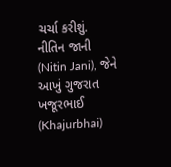ચર્ચા કરીશું.
નીતિન જાની (Nitin Jani), જેને આખું ગુજરાત ખજૂરભાઈ (Khajurbhai)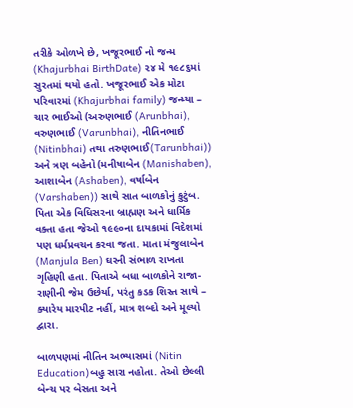તરીકે ઓળખે છે, ખજૂરભાઈ નો જન્મ (Khajurbhai BirthDate) ૨૪ મે ૧૯૮૬માં સુરતમાં થયો હતો. ખજૂરભાઈ એક મોટા પરિવારમાં (Khajurbhai family) જન્મ્યા – ચાર ભાઈઓ (અરુણભાઈ (Arunbhai), વરુણભાઈ (Varunbhai), નીતિનભાઈ (Nitinbhai) તથા તરુણભાઈ(Tarunbhai)) અને ત્રણ બહેનો (મનીષાબેન (Manishaben), આશાબેન (Ashaben), વર્ષાબેન (Varshaben)) સાથે સાત બાળકોનું કુટુંબ. પિતા એક વિધિસરના બ્રાહ્મણ અને ધાર્મિક વક્તા હતા જેઓ ૧૯૯૦ના દાયકામાં વિદેશમાં પણ ધર્મપ્રવચન કરવા જતા. માતા મંજુલાબેન (Manjula Ben) ઘરની સંભાળ રાખતા ગૃહિણી હતા. પિતાએ બધા બાળકોને રાજા-રાણીની જેમ ઉછેર્યા, પરંતુ કડક શિસ્ત સાથે – ક્યારેય મારપીટ નહીં, માત્ર શબ્દો અને મૂલ્યો દ્વારા.

બાળપણમાં નીતિન અભ્યાસમાં (Nitin Education)બહુ સારા નહોતા. તેઓ છેલ્લી બેન્ચ પર બેસતા અને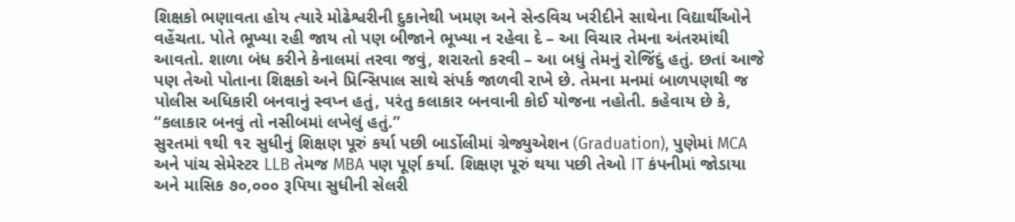શિક્ષકો ભણાવતા હોય ત્યારે મોઢેશ્વરીની દુકાનેથી ખમણ અને સેન્ડવિચ ખરીદીને સાથેના વિદ્યાર્થીઓને વહેંચતા. પોતે ભૂખ્યા રહી જાય તો પણ બીજાને ભૂખ્યા ન રહેવા દે – આ વિચાર તેમના અંતરમાંથી આવતો. શાળા બંધ કરીને કેનાલમાં તરવા જવું, શરારતો કરવી – આ બધું તેમનું રોજિંદું હતું. છતાં આજે પણ તેઓ પોતાના શિક્ષકો અને પ્રિન્સિપાલ સાથે સંપર્ક જાળવી રાખે છે. તેમના મનમાં બાળપણથી જ પોલીસ અધિકારી બનવાનું સ્વપ્ન હતું, પરંતુ કલાકાર બનવાની કોઈ યોજના નહોતી. કહેવાય છે કે, “કલાકાર બનવું તો નસીબમાં લખેલું હતું.”
સુરતમાં ૧થી ૧૨ સુધીનું શિક્ષણ પૂરું કર્યા પછી બાર્ડોલીમાં ગ્રેજ્યુએશન (Graduation), પુણેમાં MCA અને પાંચ સેમેસ્ટર LLB તેમજ MBA પણ પૂર્ણ કર્યા. શિક્ષણ પૂરું થયા પછી તેઓ IT કંપનીમાં જોડાયા અને માસિક ૭૦,૦૦૦ રૂપિયા સુધીની સેલરી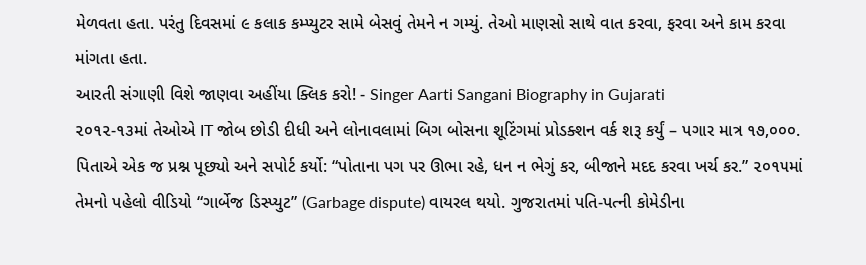મેળવતા હતા. પરંતુ દિવસમાં ૯ કલાક કમ્પ્યુટર સામે બેસવું તેમને ન ગમ્યું. તેઓ માણસો સાથે વાત કરવા, ફરવા અને કામ કરવા માંગતા હતા.
આરતી સંગાણી વિશે જાણવા અહીંયા ક્લિક કરો! - Singer Aarti Sangani Biography in Gujarati
૨૦૧૨-૧૩માં તેઓએ IT જોબ છોડી દીધી અને લોનાવલામાં બિગ બોસના શૂટિંગમાં પ્રોડક્શન વર્ક શરૂ કર્યું – પગાર માત્ર ૧૭,૦૦૦. પિતાએ એક જ પ્રશ્ન પૂછ્યો અને સપોર્ટ કર્યો: “પોતાના પગ પર ઊભા રહે, ધન ન ભેગું કર, બીજાને મદદ કરવા ખર્ચ કર.” ૨૦૧૫માં તેમનો પહેલો વીડિયો “ગાર્બેજ ડિસ્પ્યુટ” (Garbage dispute) વાયરલ થયો. ગુજરાતમાં પતિ-પત્ની કોમેડીના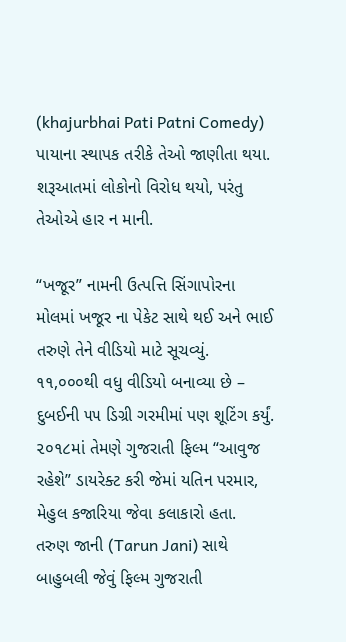(khajurbhai Pati Patni Comedy) પાયાના સ્થાપક તરીકે તેઓ જાણીતા થયા. શરૂઆતમાં લોકોનો વિરોધ થયો, પરંતુ તેઓએ હાર ન માની.

“ખજૂર” નામની ઉત્પત્તિ સિંગાપોરના મોલમાં ખજૂર ના પેકેટ સાથે થઈ અને ભાઈ તરુણે તેને વીડિયો માટે સૂચવ્યું. ૧૧,૦૦૦થી વધુ વીડિયો બનાવ્યા છે – દુબઈની ૫૫ ડિગ્રી ગરમીમાં પણ શૂટિંગ કર્યું. ૨૦૧૮માં તેમણે ગુજરાતી ફિલ્મ “આવુજ રહેશે” ડાયરેક્ટ કરી જેમાં યતિન પરમાર, મેહુલ કજારિયા જેવા કલાકારો હતા. તરુણ જાની (Tarun Jani) સાથે બાહુબલી જેવું ફિલ્મ ગુજરાતી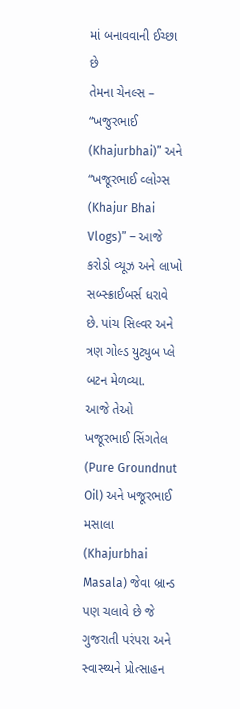માં બનાવવાની ઈચ્છા છે
તેમના ચેનલ્સ – “ખજુરભાઈ (Khajurbhai)” અને “ખજૂરભાઈ વ્લોગ્સ (Khajur Bhai Vlogs)” – આજે કરોડો વ્યૂઝ અને લાખો સબ્સ્ક્રાઈબર્સ ધરાવે છે. પાંચ સિલ્વર અને ત્રણ ગોલ્ડ યુટ્યુબ પ્લે બટન મેળવ્યા.
આજે તેઓ ખજૂરભાઈ સિંગતેલ (Pure Groundnut Oil) અને ખજૂરભાઈ મસાલા (Khajurbhai Masala) જેવા બ્રાન્ડ પણ ચલાવે છે જે ગુજરાતી પરંપરા અને સ્વાસ્થ્યને પ્રોત્સાહન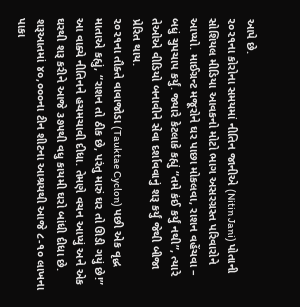આપે છે.
૨૦૨૧ના કોરોના સમયમાં નીતિન જાનીએ (Nitin Jani) પોતાની સોશિયલ મીડિયા આવકનો મોટો ભાગ અસરગ્રસ્ત પરિવારોને આપ્યો. માઈગ્રન્ટ મજૂરોને ઘર પાછા મોકલવા, રાશન વહેંચવા – બધું ચુપચાપ કર્યું. જ્યારે કેટલાકે કહ્યું “તમે કંઈ કર્યું નથી”, ત્યારે તેઓએ વીડિયો બનાવીને સેવા દર્શાવવાનું શરૂ કર્યું જેથી બીજા પ્રેરિત થાય.
૨૦૨૧ના તૌક્તે વાવાજોડા (Tauktae Cyclon) પછી એક વૃદ્ધ માતાએ કહ્યું, “રાશન તો ઠીક છે, પરંતુ મારું ઘર તો ઊડી ગયું છે!” આ વાક્યે નીતિનને હચમચાવી દીધા. તેમણે વચન આપ્યું અને એક ઘરથી શરૂ કરીને આજે ૩૭૫થી વધુ કાયમી ઘરો બાંધી દીધા છે. શરૂઆતમાં ૪૦,૦૦૦ના ટીન શીટના આશ્રયથી આજે ૮-૧૦ લાખના પાકા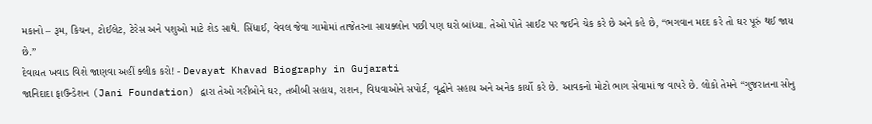મકાનો – રૂમ, કિચન, ટોઈલેટ, ટેરેસ અને પશુઓ માટે શેડ સાથે. સિંધાઈ, વેવલ જેવા ગામોમાં તાજેતરના સાયક્લોન પછી પણ ઘરો બાંધ્યા. તેઓ પોતે સાઈટ પર જઈને ચેક કરે છે અને કહે છે, “ભગવાન મદદ કરે તો ઘર પૂરું થઈ જાય છે.”
દેવાયત ખવાડ વિશે જાણવા અહીં ક્લીક કરો! - Devayat Khavad Biography in Gujarati
જાનિદાદા ફાઉન્ડેશન (Jani Foundation) દ્વારા તેઓ ગરીબોને ઘર, તબીબી સહાય, રાશન, વિધવાઓને સપોર્ટ, વૃદ્ધોને સહાય અને અનેક કાર્યો કરે છે. આવકનો મોટો ભાગ સેવામાં જ વાપરે છે. લોકો તેમને “ગુજરાતના સોનુ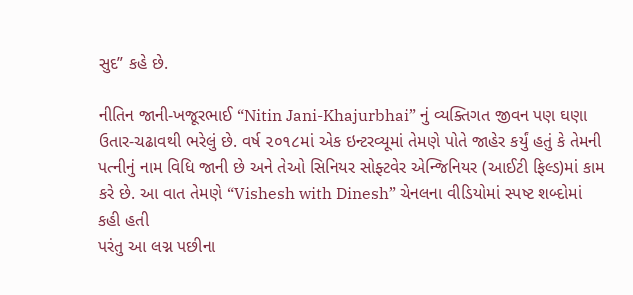સુદ” કહે છે.

નીતિન જાની-ખજૂરભાઈ “Nitin Jani-Khajurbhai” નું વ્યક્તિગત જીવન પણ ઘણા ઉતાર-ચઢાવથી ભરેલું છે. વર્ષ ૨૦૧૮માં એક ઇન્ટરવ્યૂમાં તેમણે પોતે જાહેર કર્યું હતું કે તેમની પત્નીનું નામ વિધિ જાની છે અને તેઓ સિનિયર સોફ્ટવેર એન્જિનિયર (આઈટી ફિલ્ડ)માં કામ કરે છે. આ વાત તેમણે “Vishesh with Dinesh” ચેનલના વીડિયોમાં સ્પષ્ટ શબ્દોમાં કહી હતી
પરંતુ આ લગ્ન પછીના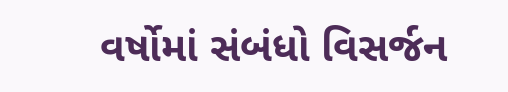વર્ષોમાં સંબંધો વિસર્જન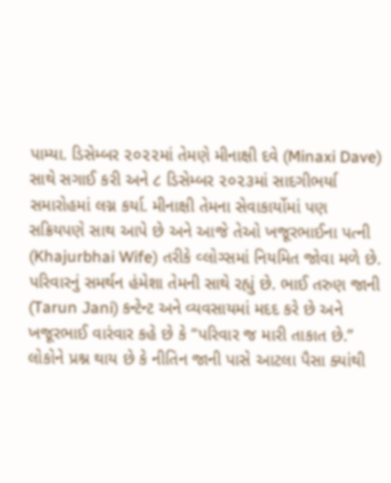પામ્યા. ડિસેમ્બર ૨૦૨૨માં તેમણે મીનાક્ષી દવે (Minaxi Dave) સાથે સગાઈ કરી અને ૮ ડિસેમ્બર ૨૦૨૩માં સાદગીભર્યા સમારોહમાં લગ્ન કર્યા. મીનાક્ષી તેમના સેવાકાર્યોમાં પણ સક્રિયપણે સાથ આપે છે અને આજે તેઓ ખજૂરભાઈના પત્ની (Khajurbhai Wife) તરીકે વ્લોગ્સમાં નિયમિત જોવા મળે છે.
પરિવારનું સમર્થન હંમેશા તેમની સાથે રહ્યું છે. ભાઈ તરુણ જાની (Tarun Jani) કન્ટેન્ટ અને વ્યવસાયમાં મદદ કરે છે અને ખજૂરભાઈ વારંવાર કહે છે કે “પરિવાર જ મારી તાકાત છે.”
લોકોને પ્રશ્ન થાય છે કે નીતિન જાની પાસે આટલા પૈસા ક્યાંથી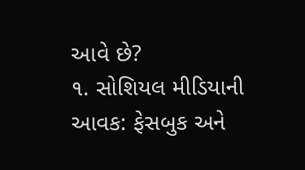આવે છે?
૧. સોશિયલ મીડિયાની આવક: ફેસબુક અને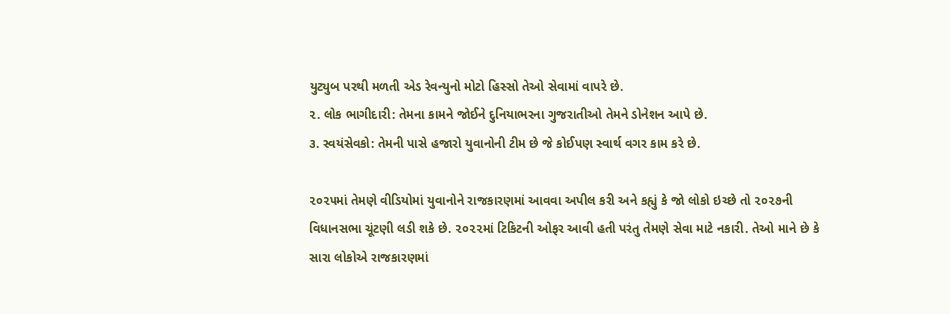યુટ્યુબ પરથી મળતી એડ રેવન્યુનો મોટો હિસ્સો તેઓ સેવામાં વાપરે છે.
૨. લોક ભાગીદારી: તેમના કામને જોઈને દુનિયાભરના ગુજરાતીઓ તેમને ડોનેશન આપે છે.
૩. સ્વયંસેવકો: તેમની પાસે હજારો યુવાનોની ટીમ છે જે કોઈપણ સ્વાર્થ વગર કામ કરે છે.

૨૦૨૫માં તેમણે વીડિયોમાં યુવાનોને રાજકારણમાં આવવા અપીલ કરી અને કહ્યું કે જો લોકો ઇચ્છે તો ૨૦૨૭ની વિધાનસભા ચૂંટણી લડી શકે છે. ૨૦૨૨માં ટિકિટની ઓફર આવી હતી પરંતુ તેમણે સેવા માટે નકારી. તેઓ માને છે કે સારા લોકોએ રાજકારણમાં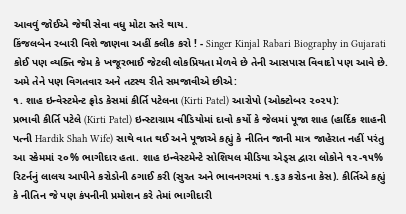આવવું જોઈએ જેથી સેવા વધુ મોટા સ્તરે થાય.
કિંજલબેન રબારી વિશે જાણવા અહીં ક્લીક કરો ! - Singer Kinjal Rabari Biography in Gujarati
કોઈ પણ વ્યક્તિ જેમ કે ખજૂરભાઈ જેટલી લોકપ્રિયતા મેળવે છે તેની આસપાસ વિવાદો પણ આવે છે. અમે તેને પણ વિગતવાર અને તટસ્થ રીતે સમજાવીએ છીએ:
૧. શાહ ઇન્વેસ્ટમેન્ટ ફ્રોડ કેસમાં કીર્તિ પટેલના (Kirti Patel) આરોપો (ઓક્ટોબર ૨૦૨૫):
પ્રભાવી કીર્તિ પટેલે (Kirti Patel) ઇન્સ્ટાગ્રામ વીડિયોમાં દાવો કર્યો કે જેલમાં પૂજા શાહ (હાર્દિક શાહની પત્ની Hardik Shah Wife) સાથે વાત થઈ અને પૂજાએ કહ્યું કે નીતિન જાની માત્ર જાહેરાત નહીં પરંતુ આ સ્કેમમાં ૨૦% ભાગીદાર હતા. શાહ ઇન્વેસ્ટમેન્ટે સોશિયલ મીડિયા એડ્સ દ્વારા લોકોને ૧૨-૧૫% રિટર્નનું લાલચ આપીને કરોડોની ઠગાઈ કરી (સુરત અને ભાવનગરમાં ૧.૬૩ કરોડના કેસ). કીર્તિએ કહ્યું કે નીતિન જે પણ કંપનીની પ્રમોશન કરે તેમાં ભાગીદારી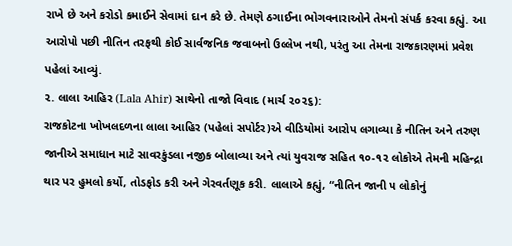રાખે છે અને કરોડો કમાઈને સેવામાં દાન કરે છે. તેમણે ઠગાઈના ભોગવનારાઓને તેમનો સંપર્ક કરવા કહ્યું. આ આરોપો પછી નીતિન તરફથી કોઈ સાર્વજનિક જવાબનો ઉલ્લેખ નથી, પરંતુ આ તેમના રાજકારણમાં પ્રવેશ પહેલાં આવ્યું.
૨. લાલા આહિર (Lala Ahir) સાથેનો તાજો વિવાદ (માર્ચ ૨૦૨૬):
રાજકોટના ખોખલદળના લાલા આહિર (પહેલાં સપોર્ટર)એ વીડિયોમાં આરોપ લગાવ્યા કે નીતિન અને તરુણ જાનીએ સમાધાન માટે સાવરકુંડલા નજીક બોલાવ્યા અને ત્યાં યુવરાજ સહિત ૧૦-૧૨ લોકોએ તેમની મહિન્દ્રા થાર પર હુમલો કર્યો, તોડફોડ કરી અને ગેરવર્તણૂક કરી. લાલાએ કહ્યું, “નીતિન જાની ૫ લોકોનું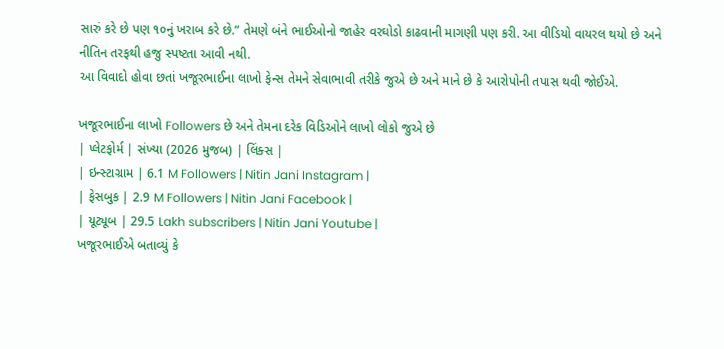સારું કરે છે પણ ૧૦નું ખરાબ કરે છે.” તેમણે બંને ભાઈઓનો જાહેર વરઘોડો કાઢવાની માગણી પણ કરી. આ વીડિયો વાયરલ થયો છે અને નીતિન તરફથી હજુ સ્પષ્ટતા આવી નથી.
આ વિવાદો હોવા છતાં ખજૂરભાઈના લાખો ફેન્સ તેમને સેવાભાવી તરીકે જુએ છે અને માને છે કે આરોપોની તપાસ થવી જોઈએ.

ખજૂરભાઈના લાખો Followers છે અને તેમના દરેક વિડિઓને લાખો લોકો જુએ છે
| પ્લેટફોર્મ | સંખ્યા (2026 મુજબ) | લિંક્સ |
| ઇન્સ્ટાગ્રામ | 6.1 M Followers | Nitin Jani Instagram |
| ફેસબુક | 2.9 M Followers | Nitin Jani Facebook |
| યૂટ્યૂબ | 29.5 Lakh subscribers | Nitin Jani Youtube |
ખજૂરભાઈએ બતાવ્યું કે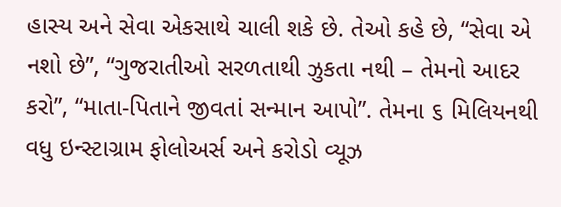હાસ્ય અને સેવા એકસાથે ચાલી શકે છે. તેઓ કહે છે, “સેવા એ નશો છે”, “ગુજરાતીઓ સરળતાથી ઝુકતા નથી – તેમનો આદર કરો”, “માતા-પિતાને જીવતાં સન્માન આપો”. તેમના ૬ મિલિયનથી વધુ ઇન્સ્ટાગ્રામ ફોલોઅર્સ અને કરોડો વ્યૂઝ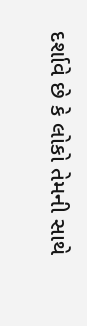દર્શાવે છે કે લોકો તેમની સાથે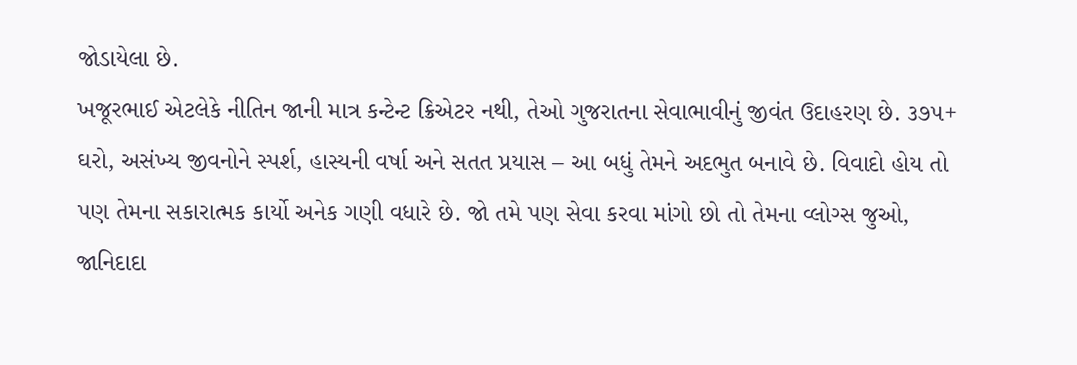જોડાયેલા છે.
ખજૂરભાઈ એટલેકે નીતિન જાની માત્ર કન્ટેન્ટ ક્રિએટર નથી, તેઓ ગુજરાતના સેવાભાવીનું જીવંત ઉદાહરણ છે. ૩૭૫+ ઘરો, અસંખ્ય જીવનોને સ્પર્શ, હાસ્યની વર્ષા અને સતત પ્રયાસ – આ બધું તેમને અદભુત બનાવે છે. વિવાદો હોય તો પણ તેમના સકારાત્મક કાર્યો અનેક ગણી વધારે છે. જો તમે પણ સેવા કરવા માંગો છો તો તેમના વ્લોગ્સ જુઓ, જાનિદાદા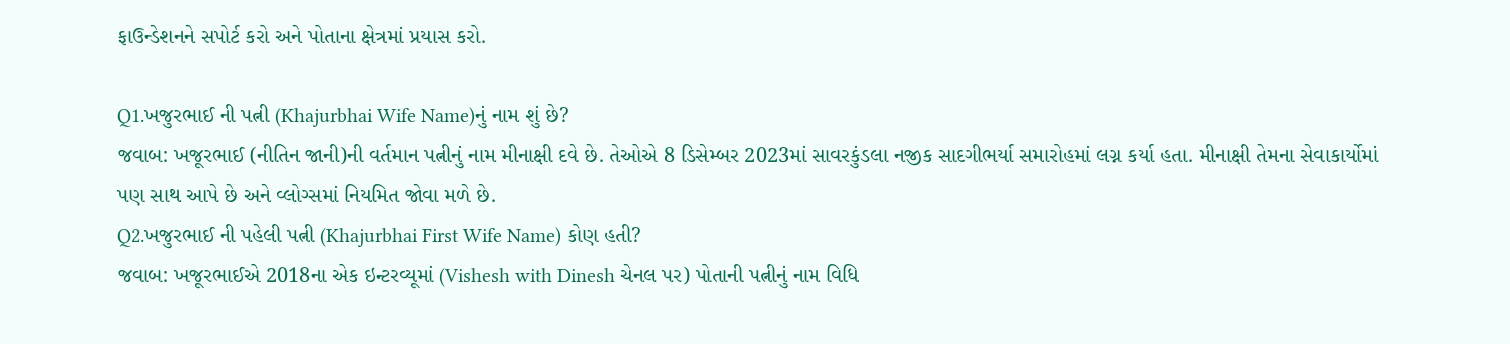ફાઉન્ડેશનને સપોર્ટ કરો અને પોતાના ક્ષેત્રમાં પ્રયાસ કરો.

Q1.ખજુરભાઈ ની પત્ની (Khajurbhai Wife Name)નું નામ શું છે?
જવાબ: ખજૂરભાઈ (નીતિન જાની)ની વર્તમાન પત્નીનું નામ મીનાક્ષી દવે છે. તેઓએ 8 ડિસેમ્બર 2023માં સાવરકુંડલા નજીક સાદગીભર્યા સમારોહમાં લગ્ન કર્યા હતા. મીનાક્ષી તેમના સેવાકાર્યોમાં પણ સાથ આપે છે અને વ્લોગ્સમાં નિયમિત જોવા મળે છે.
Q2.ખજુરભાઈ ની પહેલી પત્ની (Khajurbhai First Wife Name) કોણ હતી?
જવાબ: ખજૂરભાઈએ 2018ના એક ઇન્ટરવ્યૂમાં (Vishesh with Dinesh ચેનલ પર) પોતાની પત્નીનું નામ વિધિ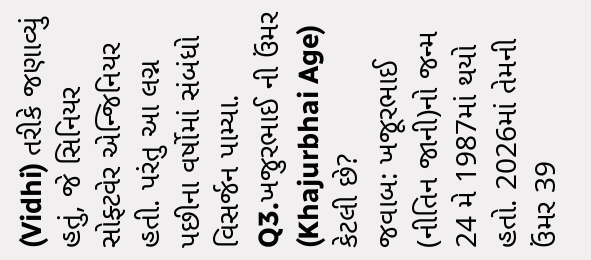(Vidhi) તરીકે જણાવ્યું હતું, જે સિનિયર સોફ્ટવેર એન્જિનિયર હતી. પરંતુ આ લગ્ન પછીના વર્ષોમાં સંબંધો વિસર્જન પામ્યા.
Q3.ખજુરભાઈ ની ઉંમર (Khajurbhai Age) કેટલી છે?
જવાબ: ખજૂરભાઈ (નીતિન જાની)નો જન્મ 24 મે 1987માં થયો હતો. 2026માં તેમની ઉંમર 39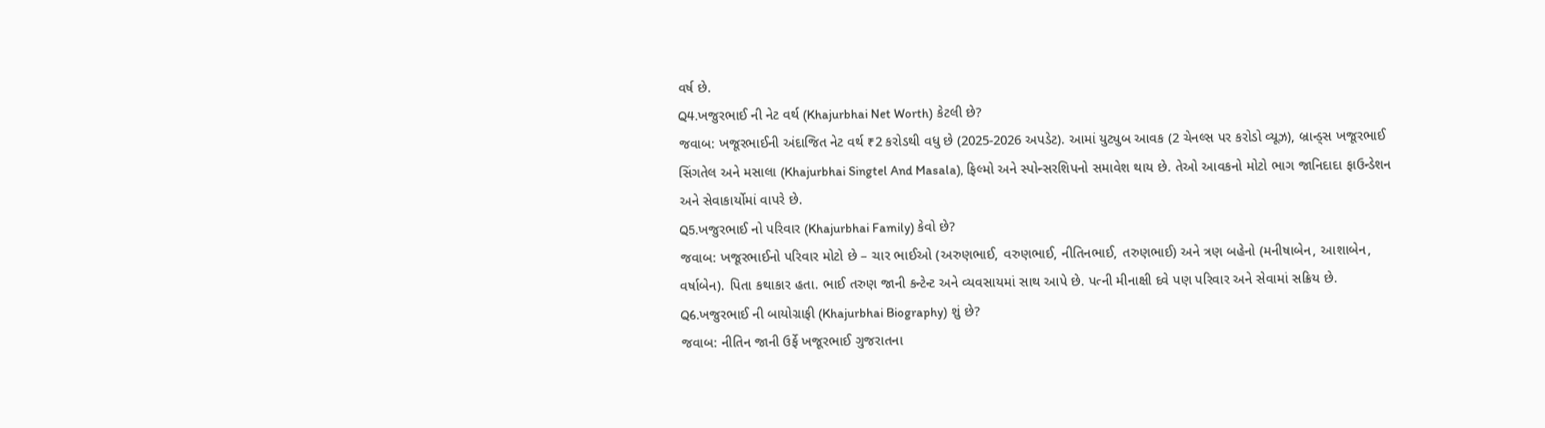વર્ષ છે.
Q4.ખજુરભાઈ ની નેટ વર્થ (Khajurbhai Net Worth) કેટલી છે?
જવાબ: ખજૂરભાઈની અંદાજિત નેટ વર્થ ₹2 કરોડથી વધુ છે (2025-2026 અપડેટ). આમાં યુટ્યુબ આવક (2 ચેનલ્સ પર કરોડો વ્યૂઝ), બ્રાન્ડ્સ ખજૂરભાઈ સિંગતેલ અને મસાલા (Khajurbhai Singtel And Masala), ફિલ્મો અને સ્પોન્સરશિપનો સમાવેશ થાય છે. તેઓ આવકનો મોટો ભાગ જાનિદાદા ફાઉન્ડેશન અને સેવાકાર્યોમાં વાપરે છે.
Q5.ખજુરભાઈ નો પરિવાર (Khajurbhai Family) કેવો છે?
જવાબ: ખજૂરભાઈનો પરિવાર મોટો છે – ચાર ભાઈઓ (અરુણભાઈ, વરુણભાઈ, નીતિનભાઈ, તરુણભાઈ) અને ત્રણ બહેનો (મનીષાબેન, આશાબેન, વર્ષાબેન). પિતા કથાકાર હતા. ભાઈ તરુણ જાની કન્ટેન્ટ અને વ્યવસાયમાં સાથ આપે છે. પત્ની મીનાક્ષી દવે પણ પરિવાર અને સેવામાં સક્રિય છે.
Q6.ખજુરભાઈ ની બાયોગ્રાફી (Khajurbhai Biography) શું છે?
જવાબ: નીતિન જાની ઉર્ફે ખજૂરભાઈ ગુજરાતના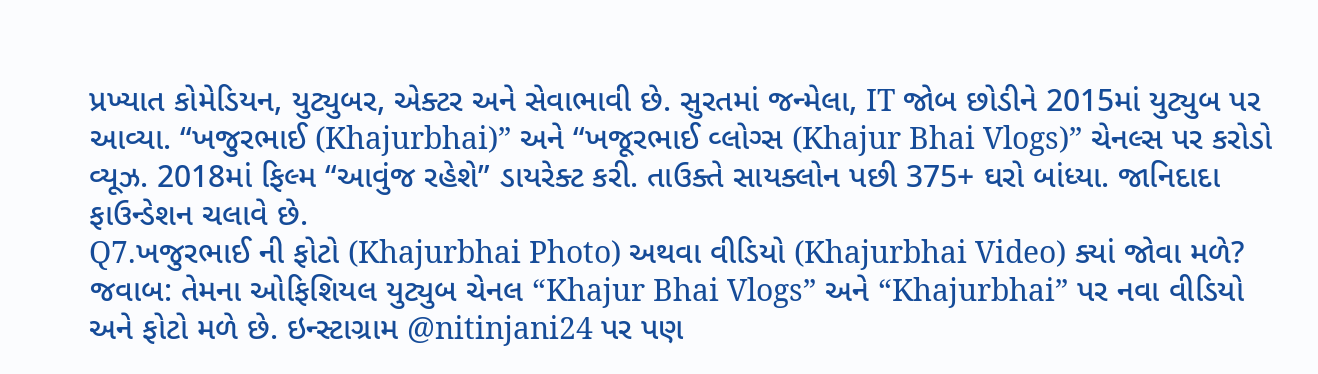પ્રખ્યાત કોમેડિયન, યુટ્યુબર, એક્ટર અને સેવાભાવી છે. સુરતમાં જન્મેલા, IT જોબ છોડીને 2015માં યુટ્યુબ પર આવ્યા. “ખજુરભાઈ (Khajurbhai)” અને “ખજૂરભાઈ વ્લોગ્સ (Khajur Bhai Vlogs)” ચેનલ્સ પર કરોડો વ્યૂઝ. 2018માં ફિલ્મ “આવુંજ રહેશે” ડાયરેક્ટ કરી. તાઉક્તે સાયક્લોન પછી 375+ ઘરો બાંધ્યા. જાનિદાદા ફાઉન્ડેશન ચલાવે છે.
Q7.ખજુરભાઈ ની ફોટો (Khajurbhai Photo) અથવા વીડિયો (Khajurbhai Video) ક્યાં જોવા મળે?
જવાબ: તેમના ઓફિશિયલ યુટ્યુબ ચેનલ “Khajur Bhai Vlogs” અને “Khajurbhai” પર નવા વીડિયો અને ફોટો મળે છે. ઇન્સ્ટાગ્રામ @nitinjani24 પર પણ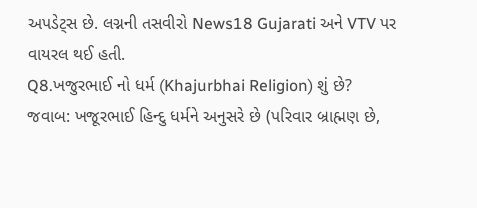અપડેટ્સ છે. લગ્નની તસવીરો News18 Gujarati અને VTV પર વાયરલ થઈ હતી.
Q8.ખજુરભાઈ નો ધર્મ (Khajurbhai Religion) શું છે?
જવાબ: ખજૂરભાઈ હિન્દુ ધર્મને અનુસરે છે (પરિવાર બ્રાહ્મણ છે,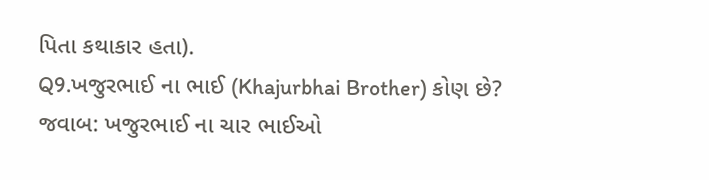પિતા કથાકાર હતા).
Q9.ખજુરભાઈ ના ભાઈ (Khajurbhai Brother) કોણ છે?
જવાબ: ખજુરભાઈ ના ચાર ભાઈઓ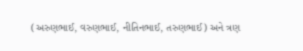(અરુણભાઈ, વરુણભાઈ, નીતિનભાઈ, તરુણભાઈ) અને ત્રણ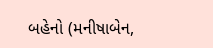બહેનો (મનીષાબેન,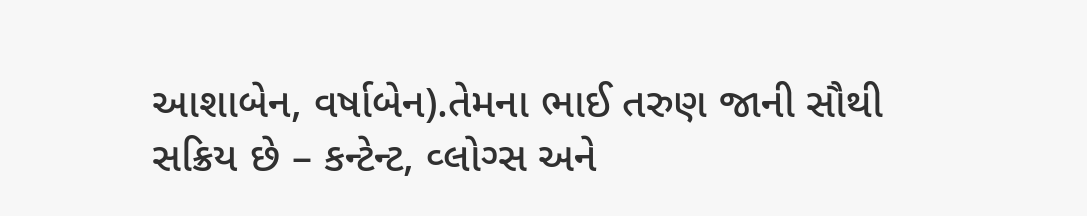આશાબેન, વર્ષાબેન).તેમના ભાઈ તરુણ જાની સૌથી સક્રિય છે – કન્ટેન્ટ, વ્લોગ્સ અને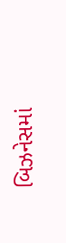બિઝનેસમાં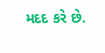મદદ કરે છે.